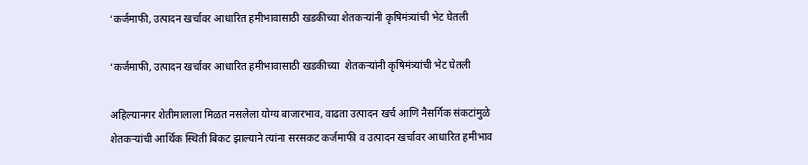‘कर्जमाफी, उत्पादन खर्चावर आधारित हमीभावासाठी खडकीच्या शेतकऱ्यांनी कृषिमंत्र्यांची भेट घेतली

‘कर्जमाफी, उत्पादन खर्चावर आधारित हमीभावासाठी खडकीच्या  शेतकऱ्यांनी कृषिमंत्र्यांची भेट घेतली

अहिल्यानगर शेतीमालाला मिळत नसलेला योग्य बाजारभाव, वाढता उत्पादन खर्च आणि नैसर्गिक संकटांमुळे शेतकऱ्यांची आर्थिक स्थिती बिकट झाल्याने त्यांना सरसकट कर्जमाफी व उत्पादन खर्चावर आधारित हमीभाव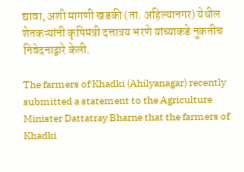द्यावा, अशी मागणी खडकी (ता. अहिल्यानगर) येथील शेतकऱ्यांनी कृषिमंत्री दत्तात्रय भरणे यांच्याकडे नुकतीच निवेदनाद्वारे केली.

The farmers of Khadki (Ahilyanagar) recently submitted a statement to the Agriculture Minister Dattatray Bharne that the farmers of Khadki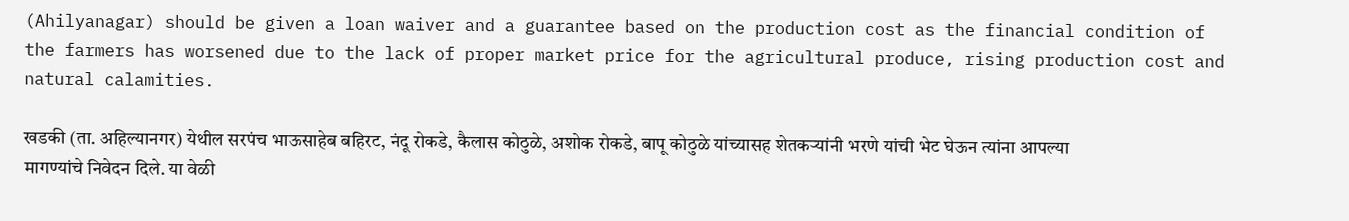(Ahilyanagar) should be given a loan waiver and a guarantee based on the production cost as the financial condition of the farmers has worsened due to the lack of proper market price for the agricultural produce, rising production cost and natural calamities.

खडकी (ता. अहिल्यानगर) येथील सरपंच भाऊसाहेब बहिरट, नंदू रोकडे, कैलास कोठुळे, अशोक रोकडे, बापू कोठुळे यांच्यासह शेतकऱ्यांनी भरणे यांची भेट घेऊन त्यांना आपल्या मागण्यांचे निवेदन दिले. या वेळी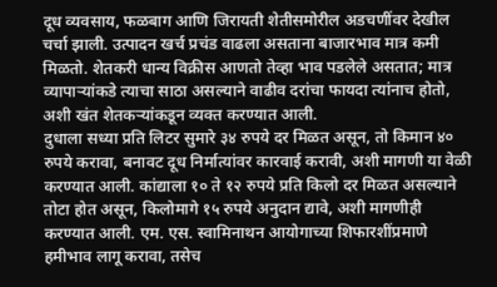दूध व्यवसाय, फळबाग आणि जिरायती शेतीसमोरील अडचणींवर देखील चर्चा झाली. उत्पादन खर्च प्रचंड वाढला असताना बाजारभाव मात्र कमी मिळतो. शेतकरी धान्य विक्रीस आणतो तेव्हा भाव पडलेले असतात; मात्र व्यापाऱ्यांकडे त्याचा साठा असल्याने वाढीव दरांचा फायदा त्यांनाच होतो, अशी खंत शेतकऱ्यांकडून व्यक्त करण्यात आली.
दुधाला सध्या प्रति लिटर सुमारे ३४ रुपये दर मिळत असून, तो किमान ४० रुपये करावा, बनावट दूध निर्मात्यांवर कारवाई करावी, अशी मागणी या वेळी करण्यात आली. कांद्याला १० ते १२ रुपये प्रति किलो दर मिळत असल्याने तोटा होत असून, किलोमागे १५ रुपये अनुदान द्यावे, अशी मागणीही करण्यात आली. एम. एस. स्वामिनाथन आयोगाच्या शिफारशींप्रमाणे हमीभाव लागू करावा, तसेच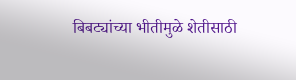बिबट्यांच्या भीतीमुळे शेतीसाठी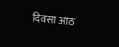दिवसा आठ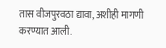तास वीजपुरवठा द्यावा, अशीही मागणी करण्यात आली.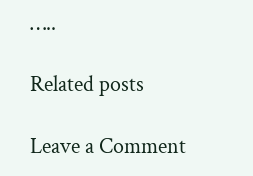…..

Related posts

Leave a Comment